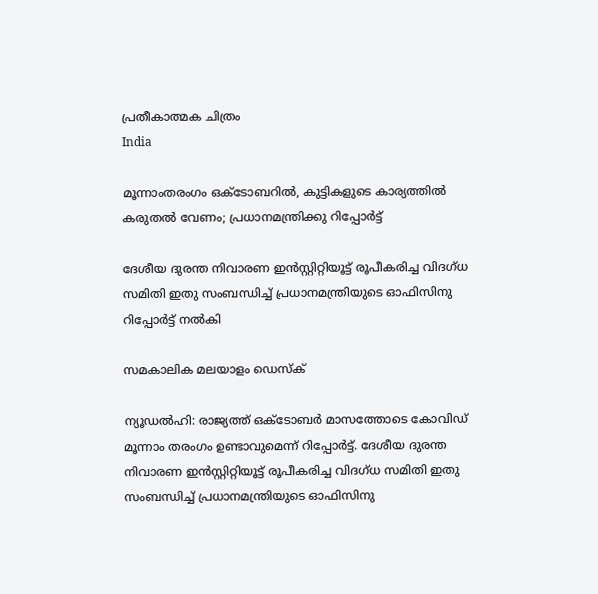പ്രതീകാത്മക ചിത്രം
India

മൂന്നാംതരംഗം ഒക്ടോബറില്‍, കുട്ടികളുടെ കാര്യത്തില്‍ കരുതല്‍ വേണം; പ്രധാനമന്ത്രിക്കു റിപ്പോര്‍ട്ട്

ദേശീയ ദുരന്ത നിവാരണ ഇന്‍സ്റ്റിറ്റിയൂട്ട് രൂപീകരിച്ച വിദഗ്ധ സമിതി ഇതു സംബന്ധിച്ച് പ്രധാനമന്ത്രിയുടെ ഓഫിസിനു റിപ്പോര്‍ട്ട് നല്‍കി

സമകാലിക മലയാളം ഡെസ്ക്

ന്യൂഡല്‍ഹി: രാജ്യത്ത് ഒക്ടോബര്‍ മാസത്തോടെ കോവിഡ് മൂന്നാം തരംഗം ഉണ്ടാവുമെന്ന് റിപ്പോര്‍ട്ട്. ദേശീയ ദുരന്ത നിവാരണ ഇന്‍സ്റ്റിറ്റിയൂട്ട് രൂപീകരിച്ച വിദഗ്ധ സമിതി ഇതു സംബന്ധിച്ച് പ്രധാനമന്ത്രിയുടെ ഓഫിസിനു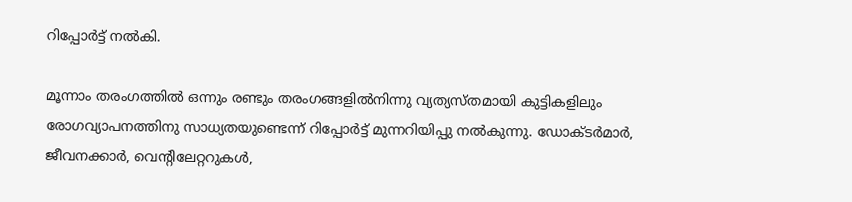റിപ്പോര്‍ട്ട് നല്‍കി.

മൂന്നാം തരംഗത്തില്‍ ഒന്നും രണ്ടും തരംഗങ്ങളില്‍നിന്നു വ്യത്യസ്തമായി കുട്ടികളിലും രോഗവ്യാപനത്തിനു സാധ്യതയുണ്ടെന്ന് റിപ്പോര്‍ട്ട് മുന്നറിയിപ്പു നല്‍കുന്നു. ഡോക്ടര്‍മാര്‍, ജീവനക്കാര്‍, വെന്റിലേറ്ററുകള്‍,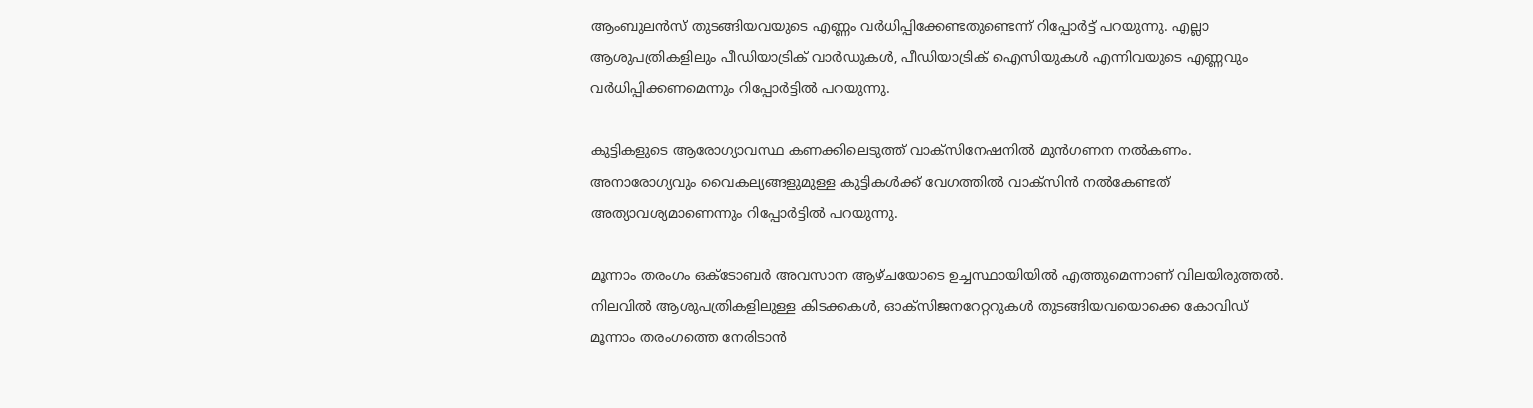ആംബുലന്‍സ് തുടങ്ങിയവയുടെ എണ്ണം വര്‍ധിപ്പിക്കേണ്ടതുണ്ടെന്ന് റിപ്പോര്‍ട്ട് പറയുന്നു. എല്ലാ ആശുപത്രികളിലും പീഡിയാട്രിക് വാര്‍ഡുകള്‍, പീഡിയാട്രിക് ഐസിയുകള്‍ എന്നിവയുടെ എണ്ണവും വര്‍ധിപ്പിക്കണമെന്നും റിപ്പോര്‍ട്ടില്‍ പറയുന്നു.

കുട്ടികളുടെ ആരോഗ്യാവസ്ഥ കണക്കിലെടുത്ത് വാക്‌സിനേഷനില്‍ മുന്‍ഗണന നല്‍കണം. അനാരോഗ്യവും വൈകല്യങ്ങളുമുള്ള കുട്ടികള്‍ക്ക് വേഗത്തില്‍ വാക്‌സിന്‍ നല്‍കേണ്ടത് അത്യാവശ്യമാണെന്നും റിപ്പോര്‍ട്ടില്‍ പറയുന്നു.

മൂന്നാം തരംഗം ഒക്ടോബര്‍ അവസാന ആഴ്ചയോടെ ഉച്ചസ്ഥായിയില്‍ എത്തുമെന്നാണ് വിലയിരുത്തല്‍. നിലവില്‍ ആശുപത്രികളിലുള്ള കിടക്കകള്‍, ഓക്‌സിജനറേറ്ററുകള്‍ തുടങ്ങിയവയൊക്കെ കോവിഡ് മൂന്നാം തരംഗത്തെ നേരിടാന്‍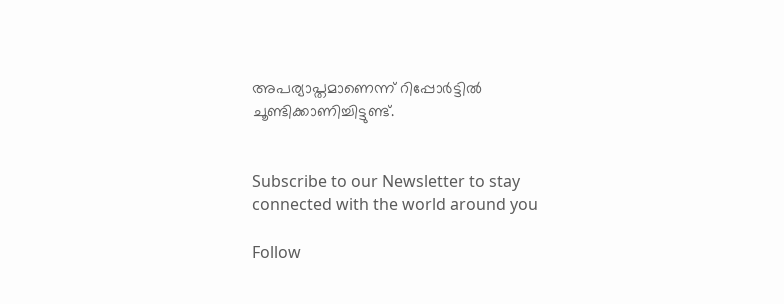അപര്യാപ്തമാണെന്ന് റിപ്പോര്‍ട്ടില്‍ ചൂണ്ടിക്കാണിച്ചിട്ടുണ്ട്.


Subscribe to our Newsletter to stay connected with the world around you

Follow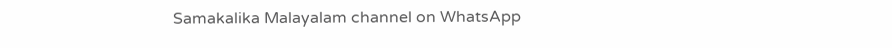Samakalika Malayalam channel on WhatsApp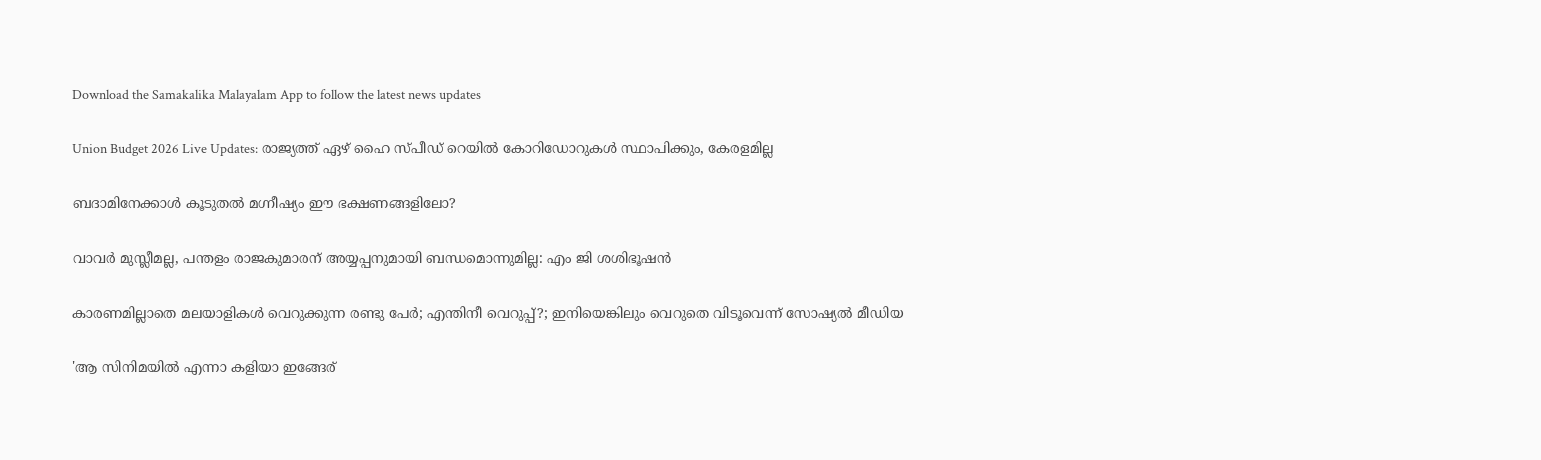Download the Samakalika Malayalam App to follow the latest news updates

Union Budget 2026 Live Updates: രാജ്യത്ത് ഏഴ് ഹൈ സ്പീഡ് റെയില്‍ കോറിഡോറുകള്‍ സ്ഥാപിക്കും, കേരളമില്ല

ബദാമിനേക്കാൾ കൂടുതൽ മഗ്നീഷ്യം ഈ ഭക്ഷണങ്ങളിലോ?

വാവര്‍ മുസ്ലീമല്ല, പന്തളം രാജകുമാരന് അയ്യപ്പനുമായി ബന്ധമൊന്നുമില്ല: എം ജി ശശിഭൂഷന്‍

കാരണമില്ലാതെ മലയാളികള്‍ വെറുക്കുന്ന രണ്ടു പേര്‍; എന്തിനീ വെറുപ്പ്?; ഇനിയെങ്കിലും വെറുതെ വിടൂവെന്ന് സോഷ്യല്‍ മീഡിയ

'ആ സിനിമയിൽ എന്നാ കളിയാ ഇങ്ങേര്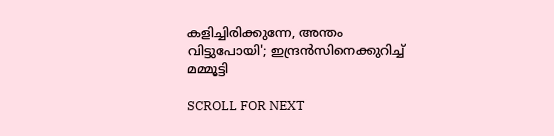കളിച്ചിരിക്കുന്നേ, അന്തം വിട്ടുപോയി'; ഇന്ദ്രൻസിനെക്കുറിച്ച് മമ്മൂട്ടി

SCROLL FOR NEXT